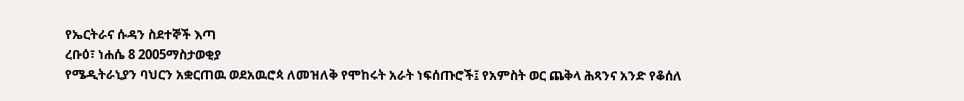የኤርትራና ሱዳን ስደተኞች እጣ
ረቡዕ፣ ነሐሴ 8 2005ማስታወቂያ
የሜዲትራኒያን ባህርን አቋርጠዉ ወደአዉሮጳ ለመዝለቅ የሞከሩት አራት ነፍሰጡሮች፤ የአምስት ወር ጨቅላ ሕጻንና አንድ የቆሰለ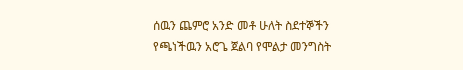ሰዉን ጨምሮ አንድ መቶ ሁለት ስደተኞችን የጫነችዉን አሮጌ ጀልባ የሞልታ መንግስት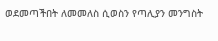ወደመጣችበት ለመመለስ ሲወስን የጣሊያን መንግስት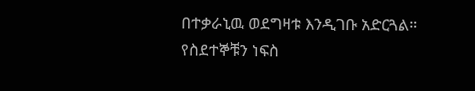በተቃራኒዉ ወደግዛቱ እንዲገቡ አድርጓል። የስደተኞቹን ነፍስ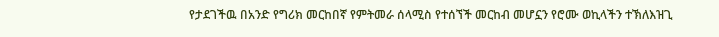የታደገችዉ በአንድ የግሪክ መርከበኛ የምትመራ ሰላሚስ የተሰኘች መርከብ መሆኗን የሮሙ ወኪላችን ተኽለእዝጊ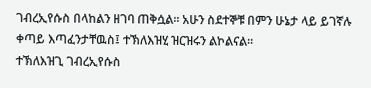ገብረኢየሱስ በላከልን ዘገባ ጠቅሷል። አሁን ስደተኞቹ በምን ሁኔታ ላይ ይገኛሉ ቀጣይ እጣፈንታቸዉስ፤ ተኽለእዝሂ ዝርዝሩን ልኮልናል።
ተኽለእዝጊ ገብረኢየሱስ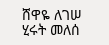ሸዋዬ ለገሠ
ሂሩት መለሰ